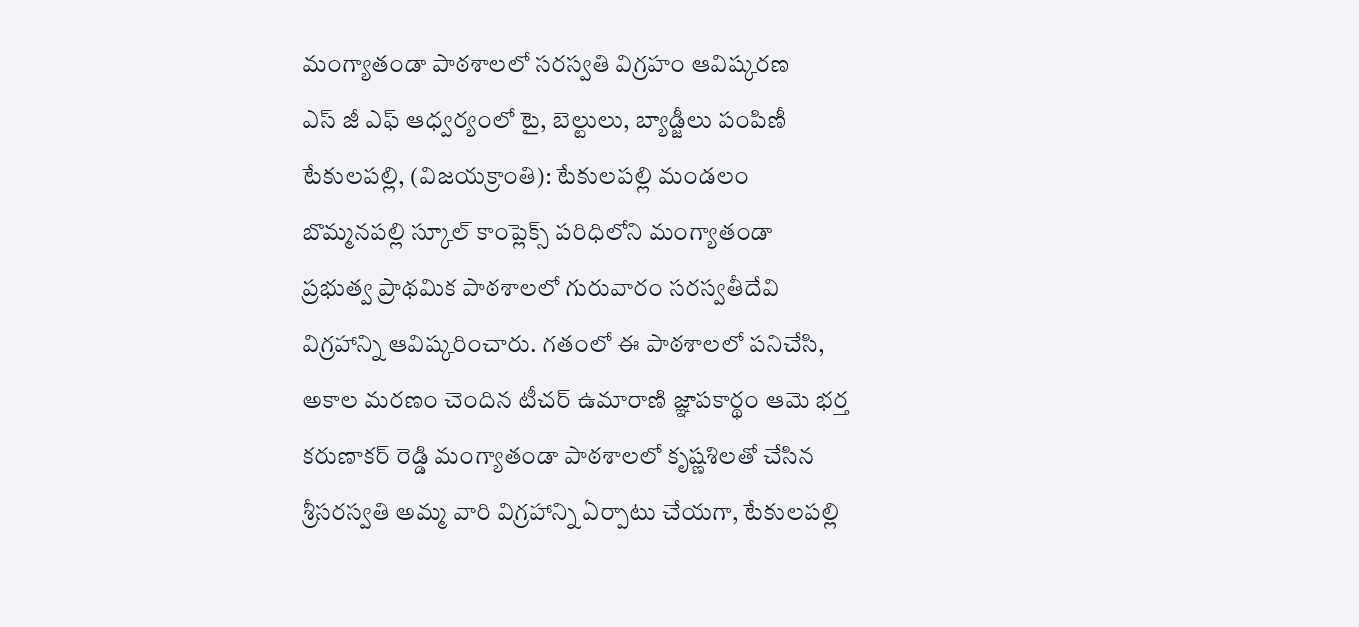మంగ్యాతండా పాఠశాలలో సరస్వతి విగ్రహం ఆవిష్కరణ
ఎస్ జీ ఎఫ్ ఆధ్వర్యంలో టై, బెల్టులు, బ్యాడ్జీలు పంపిణీ
టేకులపల్లి, (విజయక్రాంతి): టేకులపల్లి మండలం బొమ్మనపల్లి స్కూల్ కాంప్లెక్స్ పరిధిలోని మంగ్యాతండా ప్రభుత్వ ప్రాథమిక పాఠశాలలో గురువారం సరస్వతీదేవి విగ్రహాన్ని ఆవిష్కరించారు. గతంలో ఈ పాఠశాలలో పనిచేసి, అకాల మరణం చెందిన టీచర్ ఉమారాణి జ్ఞాపకార్థం ఆమె భర్త కరుణాకర్ రెడ్డి మంగ్యాతండా పాఠశాలలో కృష్ణశిలతో చేసిన శ్రీసరస్వతి అమ్మ వారి విగ్రహాన్ని ఏర్పాటు చేయగా, టేకులపల్లి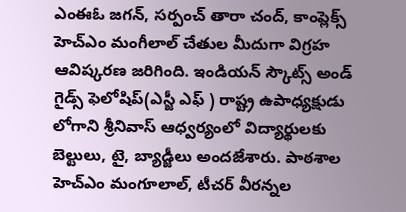ఎంఈఓ జగన్, సర్పంచ్ తారా చంద్, కాంప్లెక్స్ హెచ్ఎం మంగీలాల్ చేతుల మీదుగా విగ్రహ ఆవిష్కరణ జరిగింది. ఇండియన్ స్కౌట్స్ అండ్ గైడ్స్ ఫెలోషిప్(ఎస్జీ ఎఫ్ ) రాష్ట్ర ఉపాధ్యక్షుడు లోగాని శ్రీనివాస్ ఆధ్వర్యంలో విద్యార్థులకు బెల్టులు, టై, బ్యాడ్జీలు అందజేశారు. పాఠశాల హెచ్ఎం మంగూలాల్, టీచర్ వీరన్నల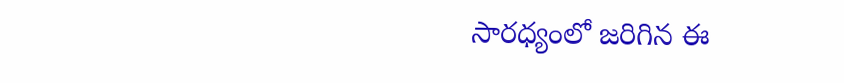సారధ్యంలో జరిగిన ఈ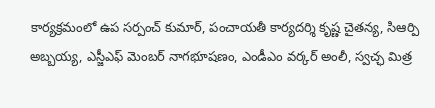కార్యక్రమంలో ఉప సర్పంచ్ కుమార్, పంచాయతీ కార్యదర్శి కృష్ణ చైతన్య, సిఆర్పి అబ్బయ్య, ఎస్జీఎఫ్ మెంబర్ నాగభూషణం, ఎండీఎం వర్కర్ అంలీ, స్వచ్ఛ మిత్ర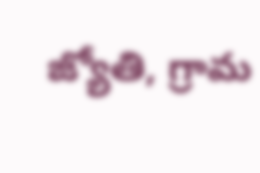జ్యోతి, గ్రామ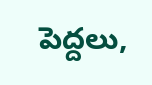పెద్దలు,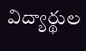విద్యార్థుల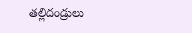తల్లిదండ్రులు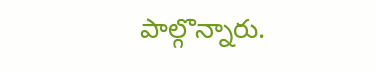పాల్గొన్నారు.